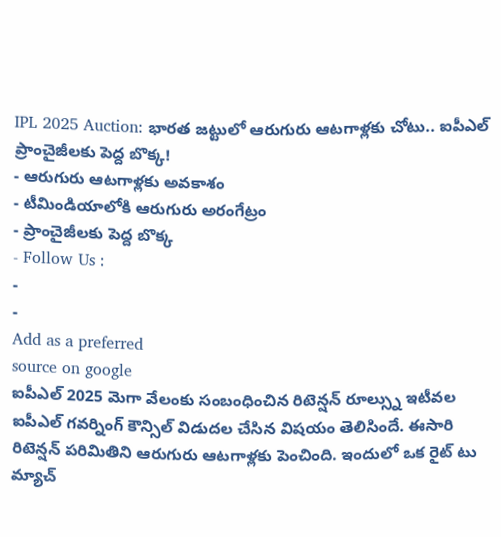IPL 2025 Auction: భారత జట్టులో ఆరుగురు ఆటగాళ్లకు చోటు.. ఐపీఎల్ ప్రాంచైజీలకు పెద్ద బొక్క!
- ఆరుగురు ఆటగాళ్లకు అవకాశం
- టీమిండియాలోకి ఆరుగురు అరంగేట్రం
- ప్రాంచైజీలకు పెద్ద బొక్క
- Follow Us :
-
-
Add as a preferred
source on google
ఐపీఎల్ 2025 మెగా వేలంకు సంబంధించిన రిటెన్షన్ రూల్స్ను ఇటీవల ఐపీఎల్ గవర్నింగ్ కౌన్సిల్ విడుదల చేసిన విషయం తెలిసిందే. ఈసారి రిటెన్షన్ పరిమితిని ఆరుగురు ఆటగాళ్లకు పెంచింది. ఇందులో ఒక రైట్ టు మ్యాచ్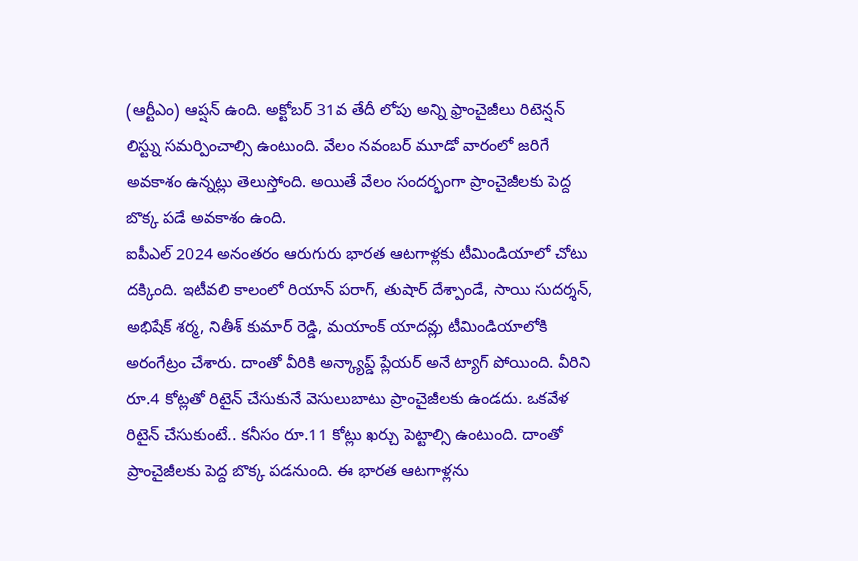(ఆర్టీఎం) ఆప్షన్ ఉంది. అక్టోబర్ 31వ తేదీ లోపు అన్ని ఫ్రాంచైజీలు రిటెన్షన్ లిస్ట్ను సమర్పించాల్సి ఉంటుంది. వేలం నవంబర్ మూడో వారంలో జరిగే అవకాశం ఉన్నట్లు తెలుస్తోంది. అయితే వేలం సందర్భంగా ప్రాంచైజీలకు పెద్ద బొక్క పడే అవకాశం ఉంది.
ఐపీఎల్ 2024 అనంతరం ఆరుగురు భారత ఆటగాళ్లకు టీమిండియాలో చోటు దక్కింది. ఇటీవలి కాలంలో రియాన్ పరాగ్, తుషార్ దేశ్పాండే, సాయి సుదర్శన్, అభిషేక్ శర్మ, నితీశ్ కుమార్ రెడ్డి, మయాంక్ యాదవ్లు టీమిండియాలోకి అరంగేట్రం చేశారు. దాంతో వీరికి అన్క్యాప్డ్ ప్లేయర్ అనే ట్యాగ్ పోయింది. వీరిని రూ.4 కోట్లతో రిటైన్ చేసుకునే వెసులుబాటు ప్రాంచైజీలకు ఉండదు. ఒకవేళ రిటైన్ చేసుకుంటే.. కనీసం రూ.11 కోట్లు ఖర్చు పెట్టాల్సి ఉంటుంది. దాంతో ప్రాంచైజీలకు పెద్ద బొక్క పడనుంది. ఈ భారత ఆటగాళ్లను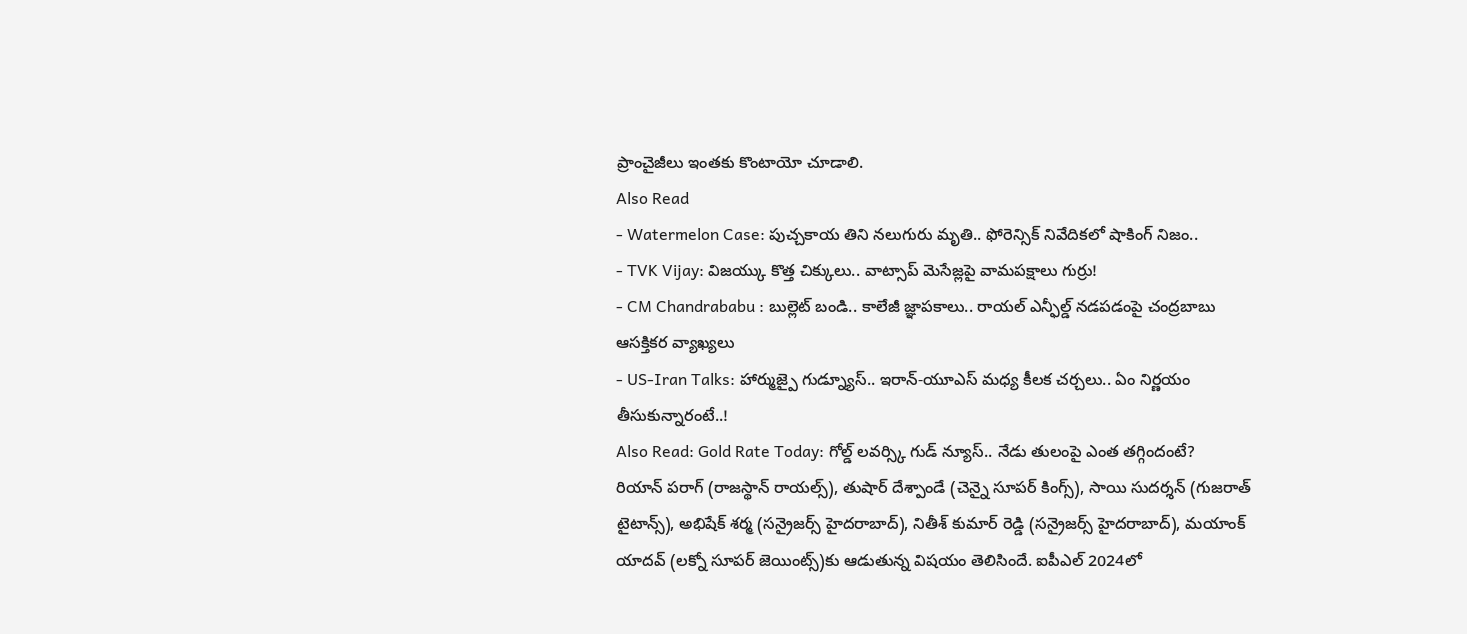ప్రాంచైజీలు ఇంతకు కొంటాయో చూడాలి.
Also Read
- Watermelon Case: పుచ్చకాయ తిని నలుగురు మృతి.. ఫోరెన్సిక్ నివేదికలో షాకింగ్ నిజం..
- TVK Vijay: విజయ్కు కొత్త చిక్కులు.. వాట్సాప్ మెసేజ్లపై వామపక్షాలు గుర్రు!
- CM Chandrababu : బుల్లెట్ బండి.. కాలేజీ జ్ఞాపకాలు.. రాయల్ ఎన్ఫీల్డ్ నడపడంపై చంద్రబాబు ఆసక్తికర వ్యాఖ్యలు
- US-Iran Talks: హార్ముజ్పై గుడ్న్యూస్.. ఇరాన్-యూఎస్ మధ్య కీలక చర్చలు.. ఏం నిర్ణయం తీసుకున్నారంటే..!
Also Read: Gold Rate Today: గోల్డ్ లవర్స్కి గుడ్ న్యూస్.. నేడు తులంపై ఎంత తగ్గిందంటే?
రియాన్ పరాగ్ (రాజస్థాన్ రాయల్స్), తుషార్ దేశ్పాండే (చెన్నై సూపర్ కింగ్స్), సాయి సుదర్శన్ (గుజరాత్ టైటాన్స్), అభిషేక్ శర్మ (సన్రైజర్స్ హైదరాబాద్), నితీశ్ కుమార్ రెడ్డి (సన్రైజర్స్ హైదరాబాద్), మయాంక్ యాదవ్ (లక్నో సూపర్ జెయింట్స్)కు ఆడుతున్న విషయం తెలిసిందే. ఐపీఎల్ 2024లో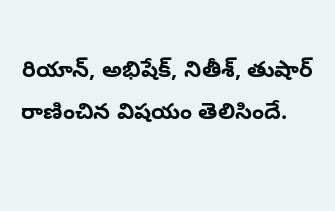రియాన్, అభిషేక్, నితీశ్, తుషార్ రాణించిన విషయం తెలిసిందే.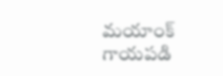మయాంక్ గాయపడి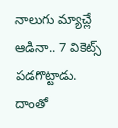నాలుగు మ్యాచ్లే ఆడినా.. 7 వికెట్స్ పడగొట్టాడు. దాంతో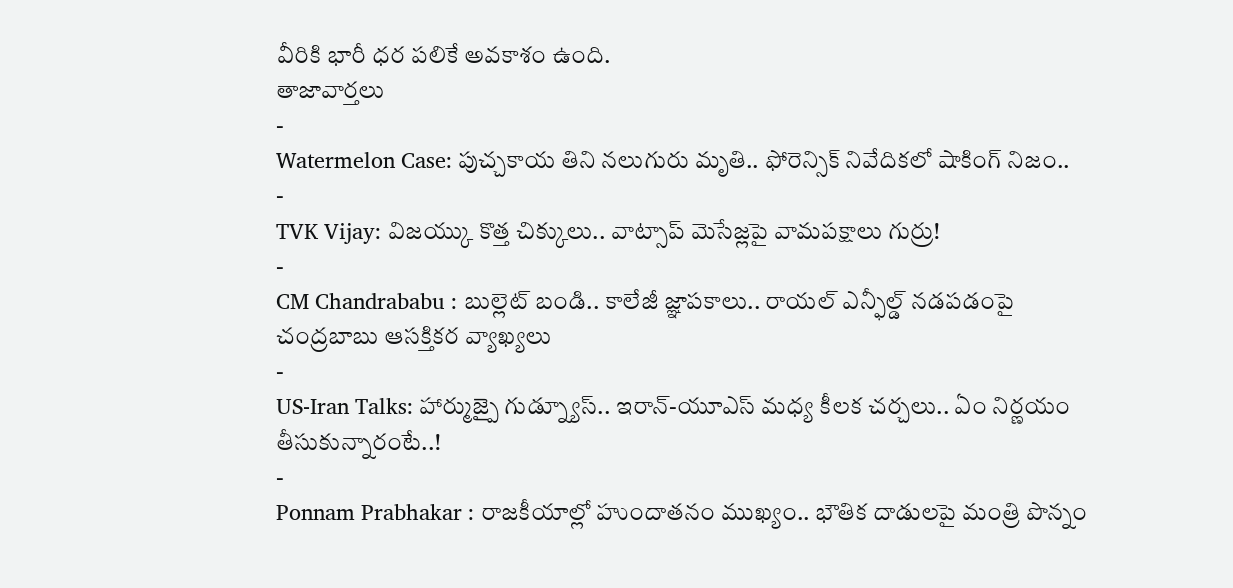వీరికి భారీ ధర పలికే అవకాశం ఉంది.
తాజావార్తలు
-
Watermelon Case: పుచ్చకాయ తిని నలుగురు మృతి.. ఫోరెన్సిక్ నివేదికలో షాకింగ్ నిజం..
-
TVK Vijay: విజయ్కు కొత్త చిక్కులు.. వాట్సాప్ మెసేజ్లపై వామపక్షాలు గుర్రు!
-
CM Chandrababu : బుల్లెట్ బండి.. కాలేజీ జ్ఞాపకాలు.. రాయల్ ఎన్ఫీల్డ్ నడపడంపై చంద్రబాబు ఆసక్తికర వ్యాఖ్యలు
-
US-Iran Talks: హార్ముజ్పై గుడ్న్యూస్.. ఇరాన్-యూఎస్ మధ్య కీలక చర్చలు.. ఏం నిర్ణయం తీసుకున్నారంటే..!
-
Ponnam Prabhakar : రాజకీయాల్లో హుందాతనం ముఖ్యం.. భౌతిక దాడులపై మంత్రి పొన్నం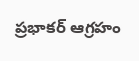ప్రభాకర్ ఆగ్రహం